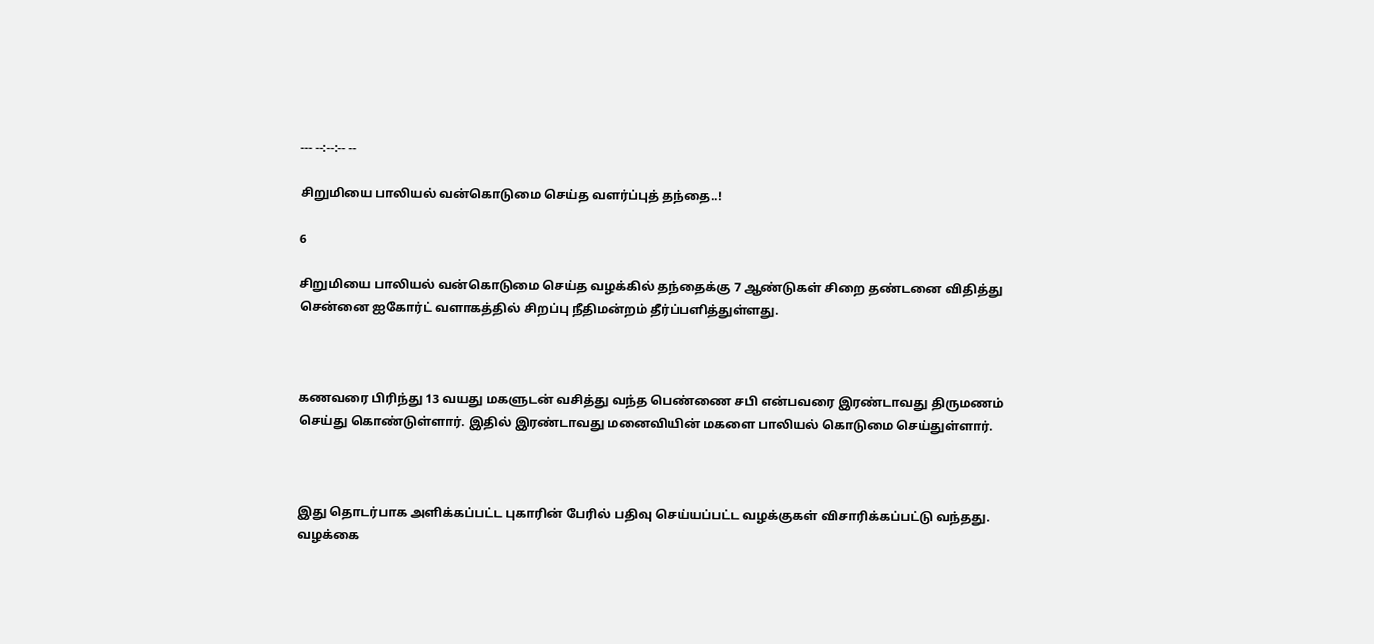--- --:--:-- --

சிறுமியை பாலியல் வன்கொடுமை செய்த வளர்ப்புத் தந்தை..!

6

சிறுமியை பாலியல் வன்கொடுமை செய்த வழக்கில் தந்தைக்கு 7 ஆண்டுகள் சிறை தண்டனை விதித்து சென்னை ஐகோர்ட் வளாகத்தில் சிறப்பு நீதிமன்றம் தீர்ப்பளித்துள்ளது.



கணவரை பிரிந்து 13 வயது மகளுடன் வசித்து வந்த பெண்ணை சபி என்பவரை இரண்டாவது திருமணம் செய்து கொண்டுள்ளார். இதில் இரண்டாவது மனைவியின் மகளை பாலியல் கொடுமை செய்துள்ளார்.



இது தொடர்பாக அளிக்கப்பட்ட புகாரின் பேரில் பதிவு செய்யப்பட்ட வழக்குகள் விசாரிக்கப்பட்டு வந்தது. வழக்கை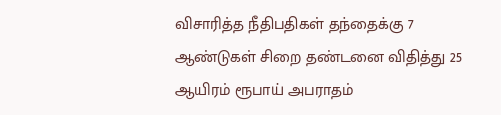விசாரித்த நீதிபதிகள் தந்தைக்கு 7 ஆண்டுகள் சிறை தண்டனை விதித்து 25 ஆயிரம் ரூபாய் அபராதம்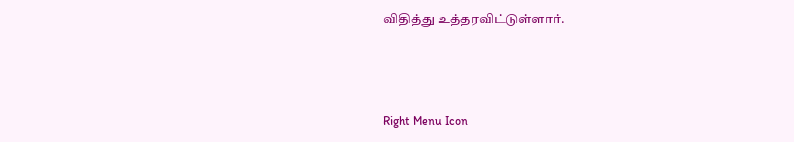விதித்து உத்தரவிட்டுள்ளார்.



Right Menu Icon